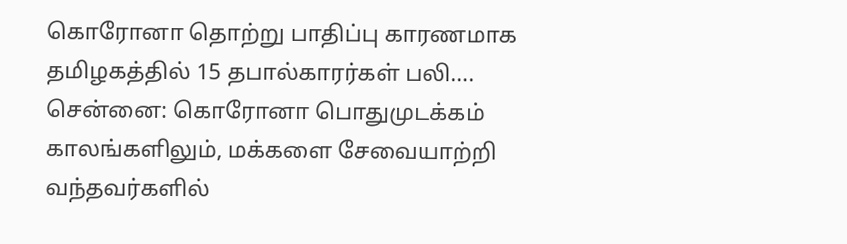கொரோனா தொற்று பாதிப்பு காரணமாக தமிழகத்தில் 15 தபால்காரர்கள் பலி….
சென்னை: கொரோனா பொதுமுடக்கம் காலங்களிலும், மக்களை சேவையாற்றி வந்தவர்களில்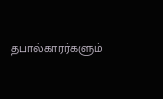தபால்காரர்களும்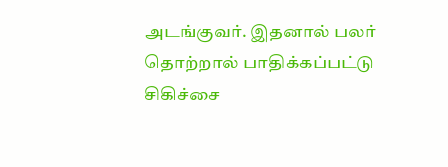அடங்குவர். இதனால் பலர் தொற்றால் பாதிக்கப்பட்டு சிகிச்சை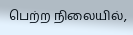பெற்ற நிலையில்,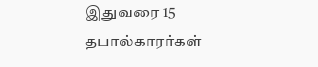இதுவரை 15 தபால்காரர்கள்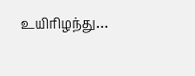உயிரிழந்து…